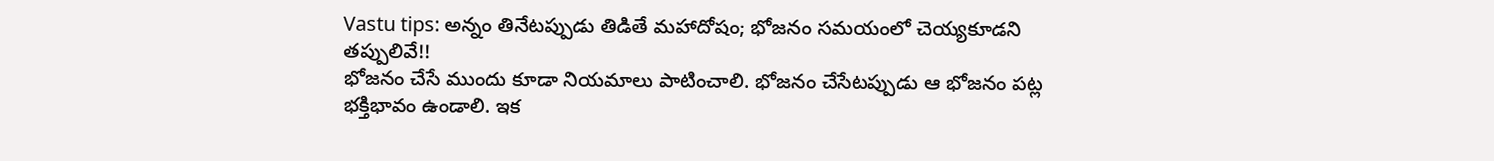Vastu tips: అన్నం తినేటప్పుడు తిడితే మహాదోషం; భోజనం సమయంలో చెయ్యకూడని తప్పులివే!!
భోజనం చేసే ముందు కూడా నియమాలు పాటించాలి. భోజనం చేసేటప్పుడు ఆ భోజనం పట్ల భక్తిభావం ఉండాలి. ఇక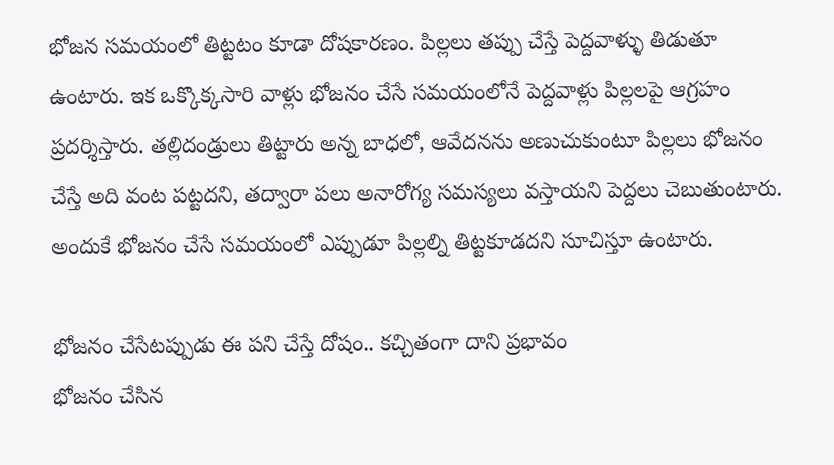భోజన సమయంలో తిట్టటం కూడా దోషకారణం. పిల్లలు తప్పు చేస్తే పెద్దవాళ్ళు తిడుతూ ఉంటారు. ఇక ఒక్కొక్కసారి వాళ్లు భోజనం చేసే సమయంలోనే పెద్దవాళ్లు పిల్లలపై ఆగ్రహం ప్రదర్శిస్తారు. తల్లిదండ్రులు తిట్టారు అన్న బాధలో, ఆవేదనను అణుచుకుంటూ పిల్లలు భోజనం చేస్తే అది వంట పట్టదని, తద్వారా పలు అనారోగ్య సమస్యలు వస్తాయని పెద్దలు చెబుతుంటారు. అందుకే భోజనం చేసే సమయంలో ఎప్పుడూ పిల్లల్ని తిట్టకూడదని సూచిస్తూ ఉంటారు.

భోజనం చేసేటప్పుడు ఈ పని చేస్తే దోషం.. కచ్చితంగా దాని ప్రభావం
భోజనం చేసిన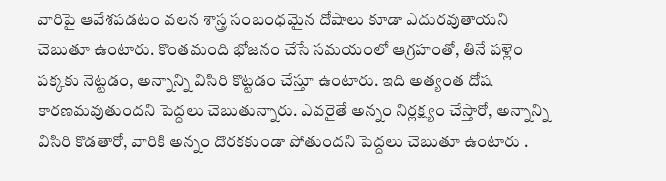వారిపై ఆవేశపడటం వలన శాస్త్ర సంబంధమైన దోషాలు కూడా ఎదురవుతాయని చెబుతూ ఉంటారు. కొంతమంది భోజనం చేసే సమయంలో ఆగ్రహంతో, తినే పళ్లెం పక్కకు నెట్టడం, అన్నాన్ని విసిరి కొట్టడం చేస్తూ ఉంటారు. ఇది అత్యంత దోష కారణమవుతుందని పెద్దలు చెబుతున్నారు. ఎవరైతే అన్నం నిర్లక్ష్యం చేస్తారో, అన్నాన్ని విసిరి కొడతారో, వారికి అన్నం దొరకకుండా పోతుందని పెద్దలు చెబుతూ ఉంటారు .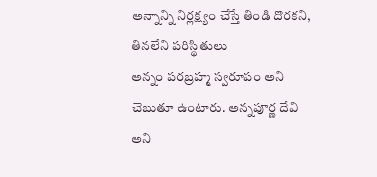అన్నాన్ని నిర్లక్ష్యం చేస్తే తిండి దొరకని, తినలేని పరిస్థితులు
అన్నం పరబ్రహ్మ స్వరూపం అని చెబుతూ ఉంటారు. అన్నపూర్ణ దేవి అని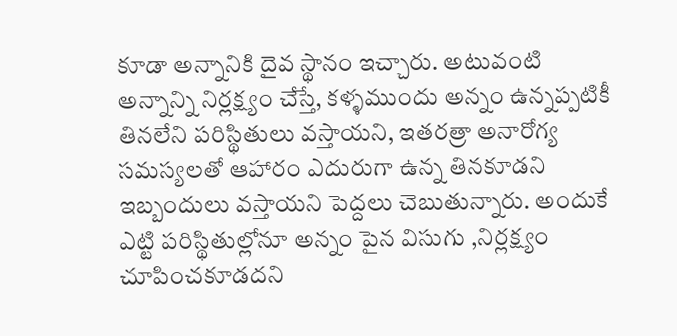కూడా అన్నానికి దైవ స్థానం ఇచ్చారు. అటువంటి అన్నాన్ని నిర్లక్ష్యం చేస్తే, కళ్ళముందు అన్నం ఉన్నప్పటికీ తినలేని పరిస్థితులు వస్తాయని, ఇతరత్రా అనారోగ్య సమస్యలతో ఆహారం ఎదురుగా ఉన్న తినకూడని ఇబ్బందులు వస్తాయని పెద్దలు చెబుతున్నారు. అందుకే ఎట్టి పరిస్థితుల్లోనూ అన్నం పైన విసుగు ,నిర్లక్ష్యం చూపించకూడదని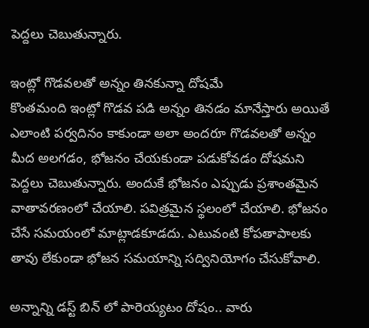పెద్దలు చెబుతున్నారు.

ఇంట్లో గొడవలతో అన్నం తినకున్నా దోషమే
కొంతమంది ఇంట్లో గొడవ పడి అన్నం తినడం మానేస్తారు అయితే ఎలాంటి పర్వదినం కాకుండా అలా అందరూ గొడవలతో అన్నం మీద అలగడం, భోజనం చేయకుండా పడుకోవడం దోషమని పెద్దలు చెబుతున్నారు. అందుకే భోజనం ఎప్పుడు ప్రశాంతమైన వాతావరణంలో చేయాలి. పవిత్రమైన స్థలంలో చేయాలి. భోజనం చేసే సమయంలో మాట్లాడకూడదు. ఎటువంటి కోపతాపాలకు తావు లేకుండా భోజన సమయాన్ని సద్వినియోగం చేసుకోవాలి.

అన్నాన్ని డస్ట్ బిన్ లో పారెయ్యటం దోషం.. వారు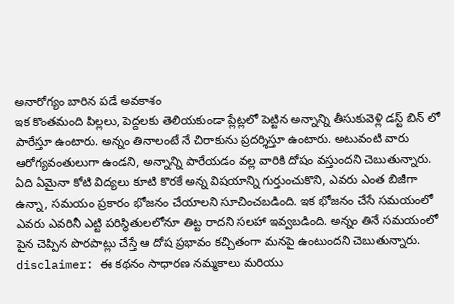అనారోగ్యం బారిన పడే అవకాశం
ఇక కొంతమంది పిల్లలు, పెద్దలకు తెలియకుండా ప్లేట్లలో పెట్టిన అన్నాన్ని తీసుకువెళ్లి డస్ట్ బిన్ లో పారేస్తూ ఉంటారు. అన్నం తినాలంటే నే చిరాకును ప్రదర్శిస్తూ ఉంటారు. అటువంటి వారు ఆరోగ్యవంతులుగా ఉండని, అన్నాన్ని పారేయడం వల్ల వారికి దోషం వస్తుందని చెబుతున్నారు. ఏది ఏమైనా కోటి విద్యలు కూటి కొరకే అన్న విషయాన్ని గుర్తుంచుకొని, ఎవరు ఎంత బిజీగా ఉన్నా, సమయం ప్రకారం భోజనం చేయాలని సూచించబడింది. ఇక భోజనం చేసే సమయంలో ఎవరు ఎవరినీ ఎట్టి పరిస్థితులలోనూ తిట్ట రాదని సలహా ఇవ్వబడింది. అన్నం తినే సమయంలో పైన చెప్పిన పొరపాట్లు చేస్తే ఆ దోష ప్రభావం కచ్చితంగా మనపై ఉంటుందని చెబుతున్నారు.
disclaimer: ఈ కథనం సాధారణ నమ్మకాలు మరియు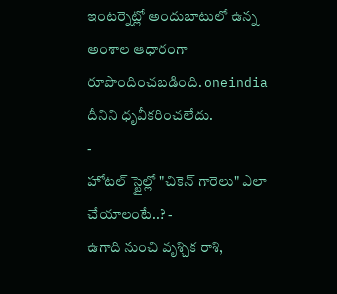ఇంటర్నెట్లో అందుబాటులో ఉన్న అంశాల ఆధారంగా రూపొందించబడింది. oneindia దీనిని ధృవీకరించలేదు.
-
హోటల్ స్టైల్లో "చికెన్ గారెలు" ఎలా చేయాలంటే..? -
ఉగాది నుంచి వృశ్చిక రాశి,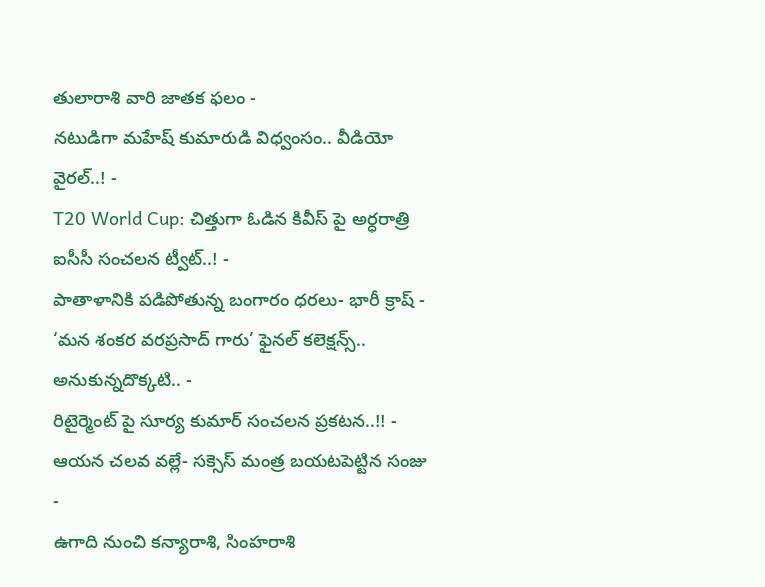తులారాశి వారి జాతక ఫలం -
నటుడిగా మహేష్ కుమారుడి విధ్వంసం.. వీడియో వైరల్..! -
T20 World Cup: చిత్తుగా ఓడిన కివీస్ పై అర్ధరాత్రి ఐసీసీ సంచలన ట్వీట్..! -
పాతాళానికి పడిపోతున్న బంగారం ధరలు- భారీ క్రాష్ -
‘మన శంకర వరప్రసాద్ గారు’ ఫైనల్ కలెక్షన్స్.. అనుకున్నదొక్కటి.. -
రిటైర్మెంట్ పై సూర్య కుమార్ సంచలన ప్రకటన..!! -
ఆయన చలవ వల్లే- సక్సెస్ మంత్ర బయటపెట్టిన సంజు -
ఉగాది నుంచి కన్యారాశి, సింహరాశి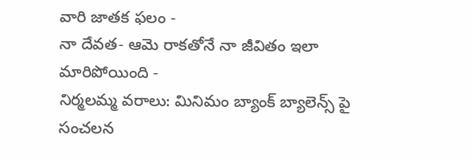వారి జాతక ఫలం -
నా దేవత- ఆమె రాకతోనే నా జీవితం ఇలా మారిపోయింది -
నిర్మలమ్మ వరాలు: మినిమం బ్యాంక్ బ్యాలెన్స్ పై సంచలన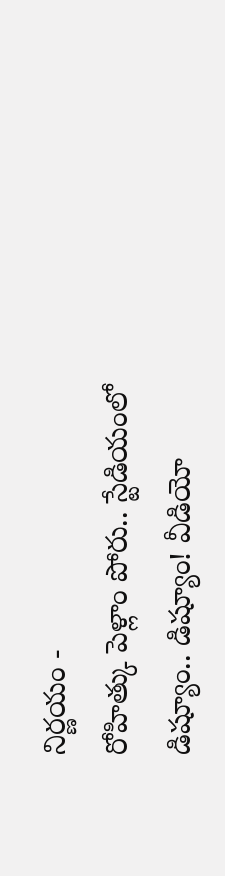నిర్ణయం -
రోహిత్కు పెళ్లాం పోరు.. స్టేడియంలో డిష్యూం.. డిష్యూం! వీడియో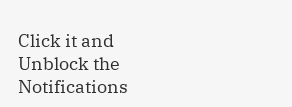Click it and Unblock the Notifications